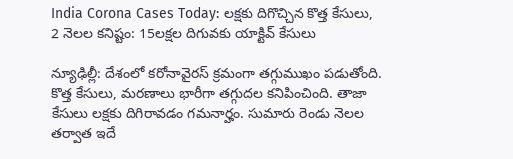India Corona Cases Today: లక్షకు దిగొచ్చిన కొత్త కేసులు, 2 నెలల కనిష్టం: 15లక్షల దిగువకు యాక్టివ్ కేసులు

న్యూఢిల్లీ: దేశంలో కరోనావైరస్ క్రమంగా తగ్గుముఖం పడుతోంది. కొత్త కేసులు, మరణాలు భారీగా తగ్గుదల కనిపించింది. తాజా కేసులు లక్షకు దిగిరావడం గమనార్హం. సుమారు రెండు నెలల తర్వాత ఇదే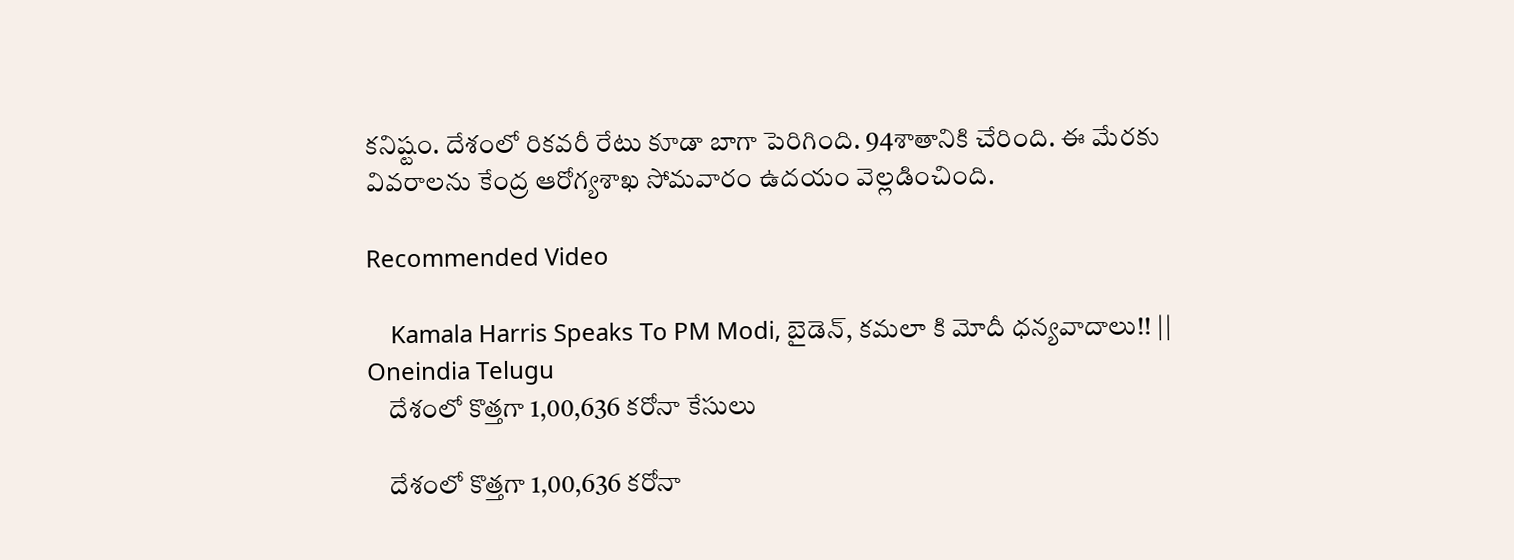కనిష్టం. దేశంలో రికవరీ రేటు కూడా బాగా పెరిగింది. 94శాతానికి చేరింది. ఈ మేరకు వివరాలను కేంద్ర ఆరోగ్యశాఖ సోమవారం ఉదయం వెల్లడించింది.

Recommended Video

    Kamala Harris Speaks To PM Modi, బైడెన్, కమలా కి మోదీ ధన్యవాదాలు!! || Oneindia Telugu
    దేశంలో కొత్తగా 1,00,636 కరోనా కేసులు

    దేశంలో కొత్తగా 1,00,636 కరోనా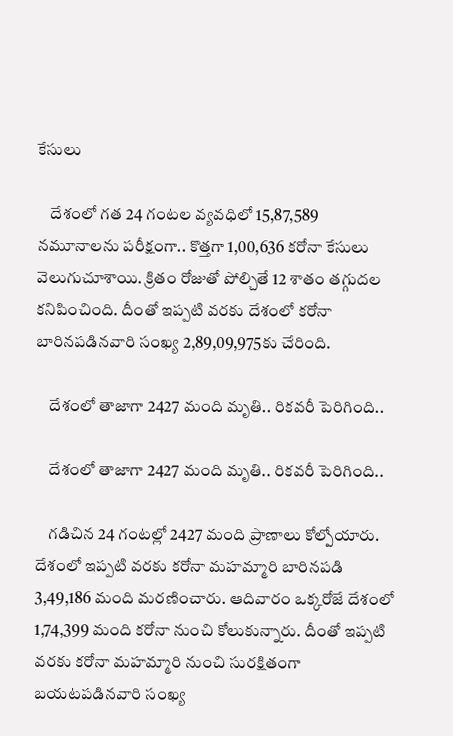కేసులు

    దేశంలో గత 24 గంటల వ్యవధిలో 15,87,589 నమూనాలను పరీక్షంగా.. కొత్తగా 1,00,636 కరోనా కేసులు వెలుగుచూశాయి. క్రితం రోజుతో పోల్చితే 12 శాతం తగ్గుదల కనిపించింది. దీంతో ఇప్పటి వరకు దేశంలో కరోనా బారినపడినవారి సంఖ్య 2,89,09,975కు చేరింది.

    దేశంలో తాజాగా 2427 మంది మృతి.. రికవరీ పెరిగింది..

    దేశంలో తాజాగా 2427 మంది మృతి.. రికవరీ పెరిగింది..

    గడిచిన 24 గంటల్లో 2427 మంది ప్రాణాలు కోల్పోయారు. దేశంలో ఇప్పటి వరకు కరోనా మహమ్మారి బారినపడి 3,49,186 మంది మరణించారు. ఆదివారం ఒక్కరోజే దేశంలో 1,74,399 మంది కరోనా నుంచి కోలుకున్నారు. దీంతో ఇప్పటి వరకు కరోనా మహమ్మారి నుంచి సురక్షితంగా బయటపడినవారి సంఖ్య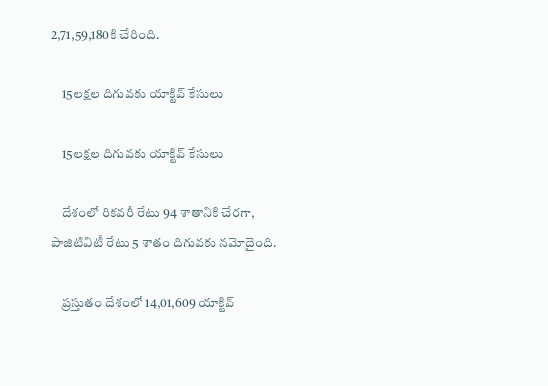2,71,59,180కి చేరింది.

    15లక్షల దిగువకు యాక్టివ్ కేసులు

    15లక్షల దిగువకు యాక్టివ్ కేసులు

    దేశంలో రికవరీ రేటు 94 శాతానికి చేరగా, పాజిటివిటీ రేటు 5 శాతం దిగువకు నమోదైంది.

    ప్రస్తుతం దేశంలో 14,01,609 యాక్టివ్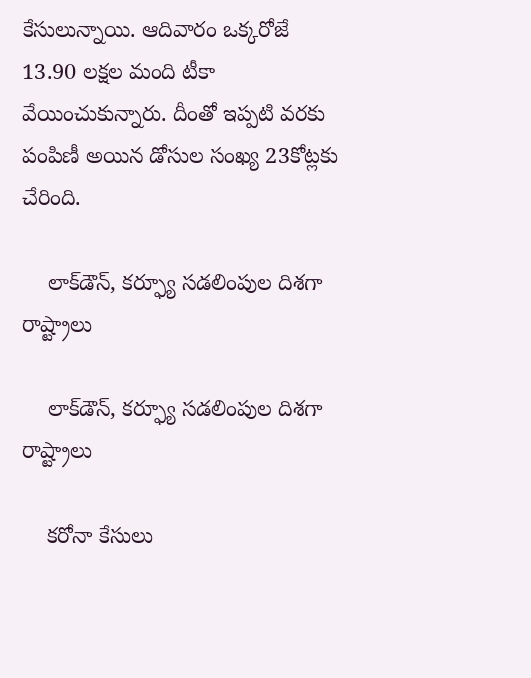కేసులున్నాయి. ఆదివారం ఒక్కరోజే 13.90 లక్షల మంది టీకా వేయించుకున్నారు. దీంతో ఇప్పటి వరకు పంపిణీ అయిన డోసుల సంఖ్య 23కోట్లకు చేరింది.

    లాక్‌డౌన్, కర్ఫ్యూ సడలింపుల దిశగా రాష్ట్రాలు

    లాక్‌డౌన్, కర్ఫ్యూ సడలింపుల దిశగా రాష్ట్రాలు

    కరోనా కేసులు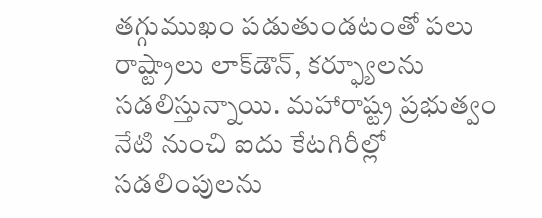తగ్గుముఖం పడుతుండటంతో పలు రాష్ట్రాలు లాక్‌డౌన్, కర్ఫ్యూలను సడలిస్తున్నాయి. మహారాష్ట్ర ప్రభుత్వం నేటి నుంచి ఐదు కేటగిరీల్లో సడలింపులను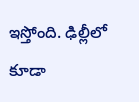ఇస్తోంది. ఢిల్లీలో కూడా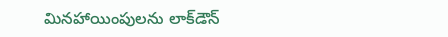మినహాయింపులను లాక్‌డౌన్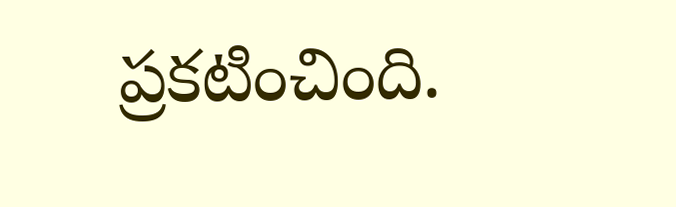ప్రకటించింది.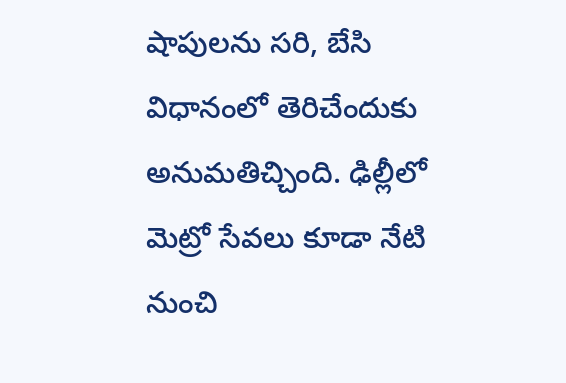షాపులను సరి, బేసి విధానంలో తెరిచేందుకు అనుమతిచ్చింది. ఢిల్లీలో మెట్రో సేవలు కూడా నేటి నుంచి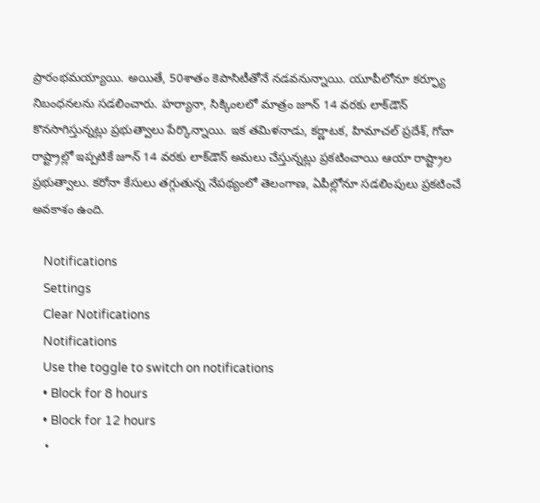ప్రారంభమయ్యాయి. అయితే, 50శాతం కెపాసిటీతోనే నడవనున్నాయి. యూపీలోనూ కర్ఫ్యూ నిబంధనలను సడలించారు. హర్యానా, సిక్కింలలో మాత్రం జూన్ 14 వరకు లాక్‌డౌన్ కొనసాగిస్తున్నట్లు ప్రభుత్వాలు పేర్కొన్నాయి. ఇక తమిళనాడు, కర్ణాటక, హిమాచల్ ప్రదేశ్, గోవా రాష్ట్రాల్లో ఇప్పటికే జూన్ 14 వరకు లాక్‌డౌన్ అమలు చేస్తున్నట్లు ప్రకటించాయి ఆయా రాష్ట్రాల ప్రభుత్వాలు. కరోనా కేసులు తగ్గుతున్న నేపథ్యంలో తెలంగాణ, ఏపీల్లోనూ సడలింపులు ప్రకటించే అవకాశం ఉంది.

    Notifications
    Settings
    Clear Notifications
    Notifications
    Use the toggle to switch on notifications
    • Block for 8 hours
    • Block for 12 hours
    •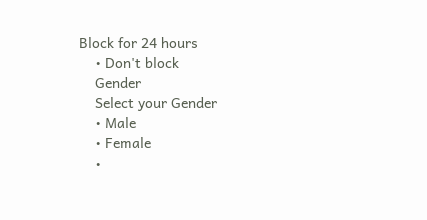Block for 24 hours
    • Don't block
    Gender
    Select your Gender
    • Male
    • Female
    •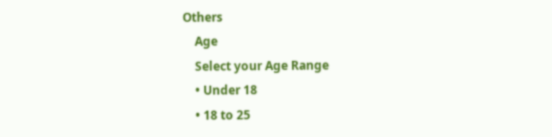Others
    Age
    Select your Age Range
    • Under 18
    • 18 to 25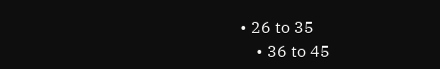• 26 to 35
    • 36 to 45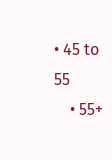• 45 to 55
    • 55+